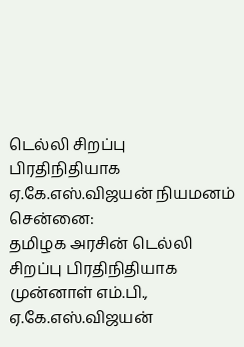டெல்லி சிறப்பு பிரதிநிதியாக ஏ.கே.எஸ்.விஜயன் நியமனம்
சென்னை:
தமிழக அரசின் டெல்லி சிறப்பு பிரதிநிதியாக முன்னாள் எம்.பி., ஏ.கே.எஸ்.விஜயன்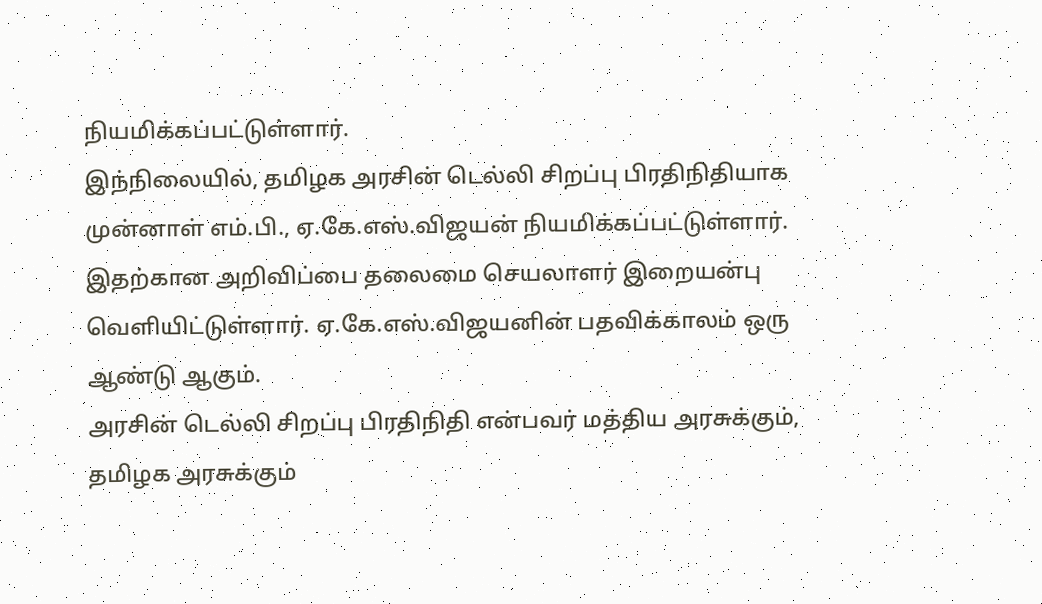நியமிக்கப்பட்டுள்ளார்.
இந்நிலையில், தமிழக அரசின் டெல்லி சிறப்பு பிரதிநிதியாக முன்னாள் எம்.பி., ஏ.கே.எஸ்.விஜயன் நியமிக்கப்பட்டுள்ளார். இதற்கான அறிவிப்பை தலைமை செயலாளர் இறையன்பு வெளியிட்டுள்ளார். ஏ.கே.எஸ்.விஜயனின் பதவிக்காலம் ஒரு ஆண்டு ஆகும்.
அரசின் டெல்லி சிறப்பு பிரதிநிதி என்பவர் மத்திய அரசுக்கும், தமிழக அரசுக்கும்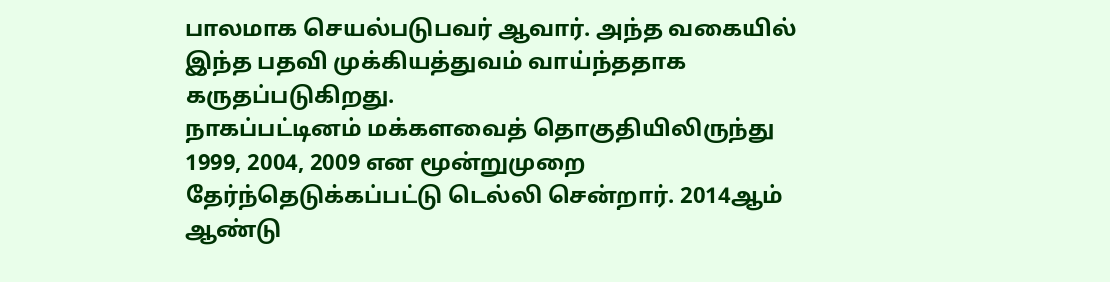பாலமாக செயல்படுபவர் ஆவார். அந்த வகையில் இந்த பதவி முக்கியத்துவம் வாய்ந்ததாக கருதப்படுகிறது.
நாகப்பட்டினம் மக்களவைத் தொகுதியிலிருந்து 1999, 2004, 2009 என மூன்றுமுறை தேர்ந்தெடுக்கப்பட்டு டெல்லி சென்றார். 2014ஆம் ஆண்டு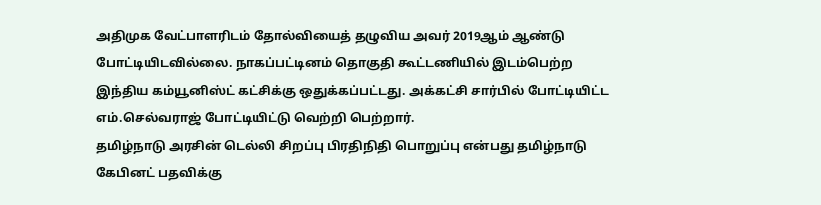அதிமுக வேட்பாளரிடம் தோல்வியைத் தழுவிய அவர் 2019ஆம் ஆண்டு போட்டியிடவில்லை. நாகப்பட்டினம் தொகுதி கூட்டணியில் இடம்பெற்ற இந்திய கம்யூனிஸ்ட் கட்சிக்கு ஒதுக்கப்பட்டது. அக்கட்சி சார்பில் போட்டியிட்ட எம்.செல்வராஜ் போட்டியிட்டு வெற்றி பெற்றார்.
தமிழ்நாடு அரசின் டெல்லி சிறப்பு பிரதிநிதி பொறுப்பு என்பது தமிழ்நாடு கேபினட் பதவிக்கு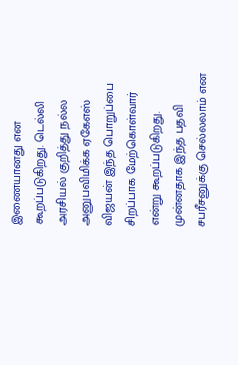இணையானது என கூறப்படுகிறது. டெல்லி அரசியல் குறித்து நல்ல அனுபவிமிக்க ஏகேஎஸ் விஜயன் இந்த பொறுப்பை சிறப்பாக மேற்கொள்வார் என்று கூறப்படுகிறது.
முன்னதாக இந்த பதவி சபரீசனுக்கு செல்லலாம் என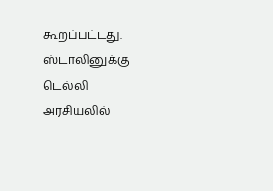கூறப்பட்டது. ஸ்டாலினுக்கு டெல்லி அரசியலில்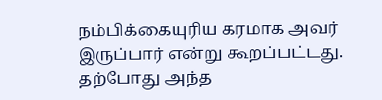நம்பிக்கையுரிய கரமாக அவர் இருப்பார் என்று கூறப்பட்டது. தற்போது அந்த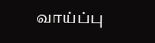வாய்ப்பு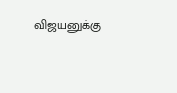விஜயனுக்கு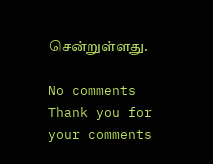சென்றுள்ளது.

No comments
Thank you for your comments